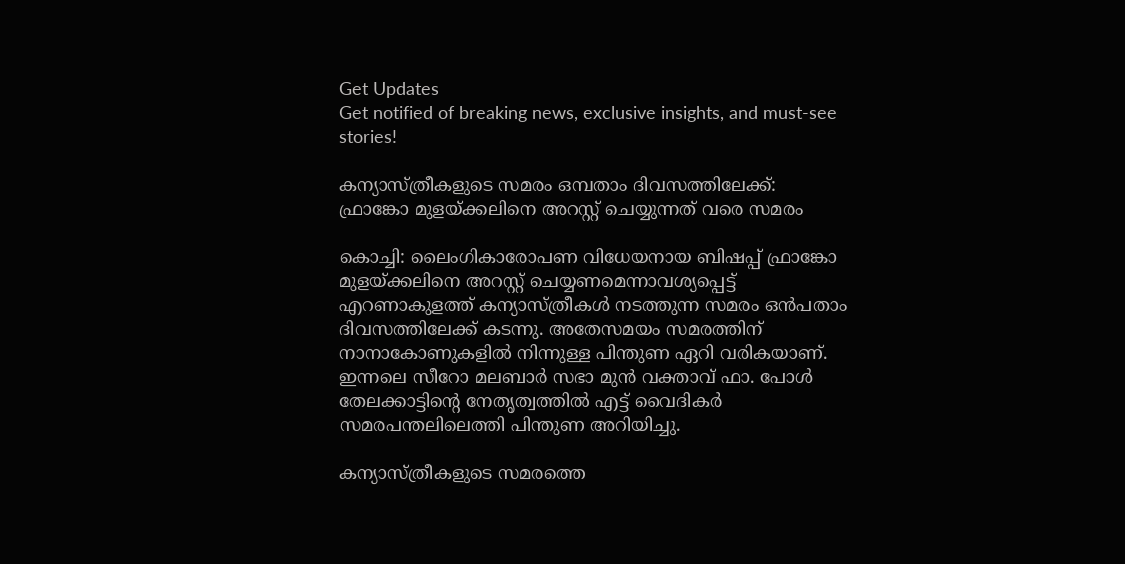Get Updates
Get notified of breaking news, exclusive insights, and must-see stories!

കന്യാസ്ത്രീകളുടെ സമരം ഒമ്പതാം ദിവസത്തിലേക്ക്: ഫ്രാങ്കോ മുളയ്ക്കലിനെ അറസ്റ്റ് ചെയ്യുന്നത് വരെ സമരം

കൊച്ചി: ലൈംഗികാരോപണ വിധേയനായ ബിഷപ്പ് ഫ്രാങ്കോ മുളയ്ക്കലിനെ അറസ്റ്റ് ചെയ്യണമെന്നാവശ്യപ്പെട്ട് എറണാകുളത്ത് കന്യാസ്ത്രീകൾ നടത്തുന്ന സമരം ഒൻപതാം ദിവസത്തിലേക്ക് കടന്നു. അതേസമയം സമരത്തിന് നാനാകോണുകളിൽ നിന്നുള്ള പിന്തുണ ഏറി വരികയാണ്. ഇന്നലെ സീറോ മലബാർ സഭാ മുൻ വക്താവ് ഫാ. പോൾ തേലക്കാട്ടിന്‍റെ നേതൃത്വത്തിൽ എട്ട് വൈദികർ സമരപന്തലിലെത്തി പിന്തുണ അറിയിച്ചു.

കന്യാസ്ത്രീകളുടെ സമരത്തെ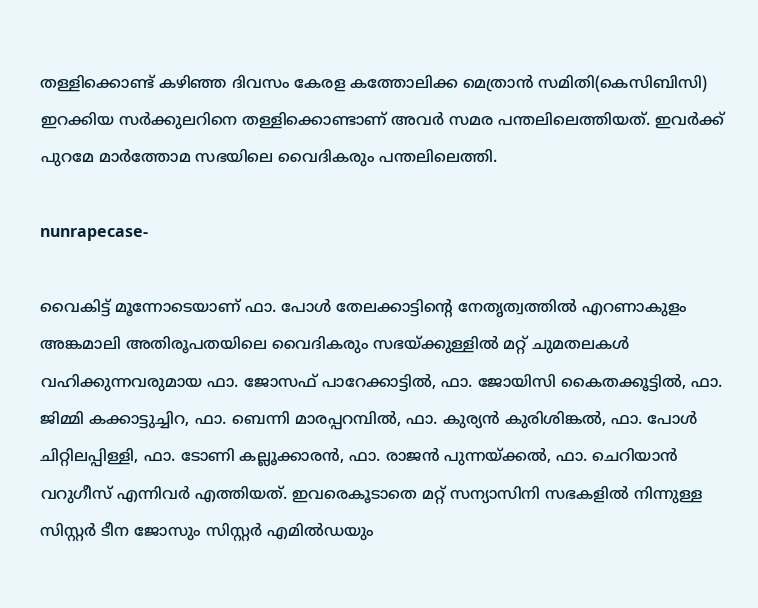തള്ളിക്കൊണ്ട് കഴിഞ്ഞ ദിവസം കേരള കത്തോലിക്ക മെത്രാന്‍ സമിതി(കെസിബിസി) ഇറക്കിയ സര്‍ക്കുലറിനെ തള്ളിക്കൊണ്ടാണ് അവർ സമര പന്തലിലെത്തിയത്. ഇവര്‍ക്ക് പുറമേ മാര്‍ത്തോമ സഭയിലെ വൈദികരും പന്തലിലെത്തി.

nunrapecase-

വൈകിട്ട് മൂന്നോടെയാണ് ഫാ. പോള്‍ തേലക്കാട്ടിന്‍റെ നേതൃത്വത്തില്‍ എറണാകുളം അങ്കമാലി അതിരൂപതയിലെ വൈദികരും സഭയ്ക്കുള്ളില്‍ മറ്റ് ചുമതലകള്‍ വഹിക്കുന്നവരുമായ ഫാ. ജോസഫ് പാറേക്കാട്ടില്‍, ഫാ. ജോയിസി കൈതക്കൂട്ടില്‍, ഫാ. ജിമ്മി കക്കാട്ടുച്ചിറ, ഫാ. ബെന്നി മാരപ്പറമ്പില്‍, ഫാ. കുര്യന്‍ കുരിശിങ്കല്‍, ഫാ. പോള്‍ ചിറ്റിലപ്പിള്ളി, ഫാ. ടോണി കല്ലൂക്കാരന്‍, ഫാ. രാജന്‍ പുന്നയ്ക്കല്‍, ഫാ. ചെറിയാന്‍ വറുഗീസ് എന്നിവർ എത്തിയത്. ഇവരെകൂടാതെ മറ്റ് സന്യാസിനി സഭകളില്‍ നിന്നുള്ള സിസ്റ്റര്‍ ടീന ജോസും സിസ്റ്റര്‍ എമില്‍ഡയും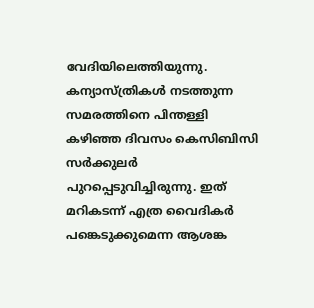വേദിയിലെത്തിയുന്നു. കന്യാസ്ത്രികള്‍ നടത്തുന്ന സമരത്തിനെ പിന്തള്ളി കഴിഞ്ഞ ദിവസം കെസിബിസി സര്‍ക്കുലര്‍ പുറപ്പെടുവിച്ചിരുന്നു. ഇത് മറികടന്ന് എത്ര വൈദികര്‍ പങ്കെടുക്കുമെന്ന ആശങ്ക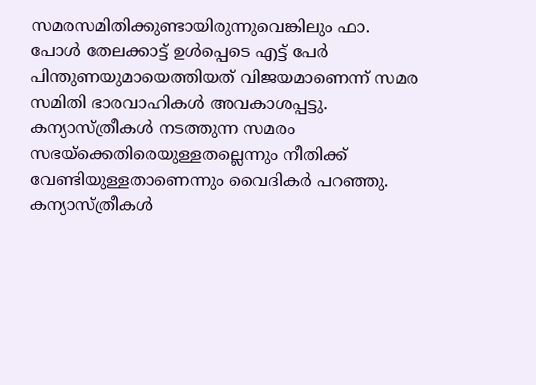സമരസമിതിക്കുണ്ടായിരുന്നുവെങ്കിലും ഫാ. പോള്‍ തേലക്കാട്ട് ഉള്‍പ്പെടെ എട്ട് പേര്‍ പിന്തുണയുമായെത്തിയത് വിജയമാണെന്ന് സമര സമിതി ഭാരവാഹികള്‍ അവകാശപ്പട്ടു. കന്യാസ്ത്രീകള്‍ നടത്തുന്ന സമരം സഭയ്‌ക്കെതിരെയുള്ളതല്ലെന്നും നീതിക്ക് വേണ്ടിയുള്ളതാണെന്നും വൈദികർ പറഞ്ഞു. കന്യാസ്ത്രീകള്‍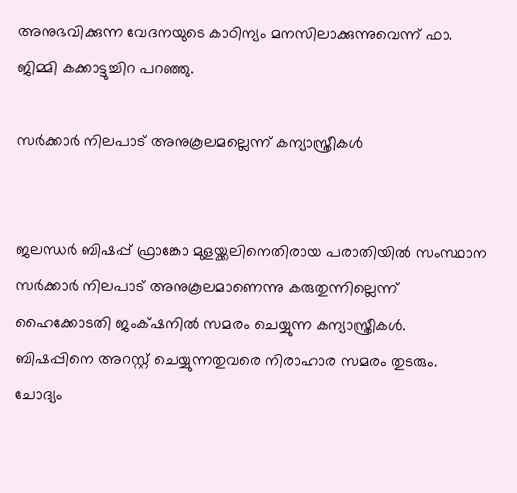അനുഭവിക്കുന്ന വേദനയുടെ കാഠിന്യം മനസിലാക്കുന്നുവെന്ന് ഫാ. ജിമ്മി കക്കാട്ടുച്ചിറ പറഞ്ഞു.

സർക്കാർ നിലപാട് അനുകൂലമല്ലെന്ന് കന്യാസ്ത്രീകൾ


ജലന്ധർ ബിഷപ്പ് ഫ്രാങ്കോ മുളയ്ക്കലിനെതിരായ പരാതിയിൽ സംസ്ഥാന സർക്കാർ നിലപാട് അനുകൂലമാണെന്നു കരുതുന്നില്ലെന്ന് ഹൈക്കോടതി ജംക്‌ഷനിൽ സമരം ചെയ്യുന്ന കന്യാസ്ത്രീകൾ. ബിഷപ്പിനെ അറസ്റ്റ് ചെയ്യുന്നതുവരെ നിരാഹാര സമരം തുടരും. ചോദ്യം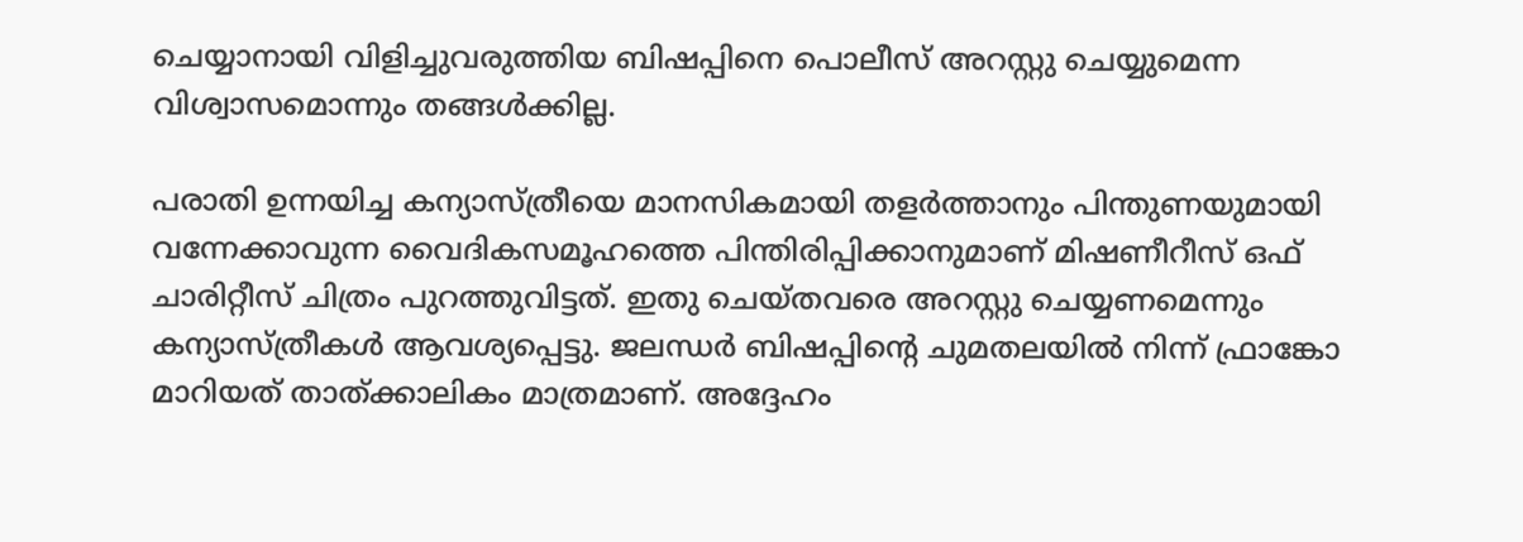ചെയ്യാനായി വിളിച്ചുവരുത്തിയ ബിഷപ്പിനെ പൊലീസ് അറസ്റ്റു ചെയ്യുമെന്ന വിശ്വാസമൊന്നും തങ്ങള്‍ക്കില്ല.

പരാതി ഉന്നയിച്ച കന്യാസ്ത്രീയെ മാനസികമായി തളര്‍ത്താനും പിന്തുണയുമായി വന്നേക്കാവുന്ന വൈദികസമൂഹത്തെ പിന്തിരിപ്പിക്കാനുമാണ് മിഷണീറീസ് ഒഫ് ചാരിറ്റീസ് ചിത്രം പുറത്തുവിട്ടത്. ഇതു ചെയ്തവരെ അറസ്റ്റു ചെയ്യണമെന്നും കന്യാസ്ത്രീകള്‍ ആവശ്യപ്പെട്ടു. ജലന്ധര്‍ ബിഷപ്പിന്‍റെ ചുമതലയില്‍ നിന്ന് ഫ്രാങ്കോ മാറിയത് താത്ക്കാലികം മാത്രമാണ്. അദ്ദേഹം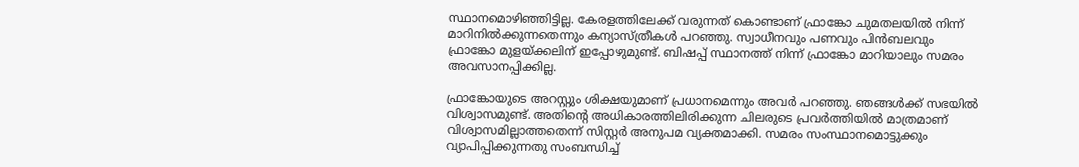സ്ഥാനമൊഴിഞ്ഞിട്ടില്ല. കേരളത്തിലേക്ക് വരുന്നത് കൊണ്ടാണ് ഫ്രാങ്കോ ചുമതലയില്‍ നിന്ന് മാറിനില്‍ക്കുന്നതെന്നും കന്യാസ്ത്രീകള്‍ പറഞ്ഞു. സ്വാധീനവും പണവും പിന്‍ബലവും ഫ്രാങ്കോ മുളയ്ക്കലിന് ഇപ്പോഴുമുണ്ട്. ബിഷപ്പ് സ്ഥാനത്ത് നിന്ന് ഫ്രാങ്കോ മാറിയാലും സമരം അവസാനപ്പിക്കില്ല.

ഫ്രാങ്കോയുടെ അറസ്റ്റും ശിക്ഷയുമാണ് പ്രധാനമെന്നും അവര്‍ പറഞ്ഞു. ഞങ്ങള്‍ക്ക് സഭയില്‍ വിശ്വാസമുണ്ട്. അതിന്‍റെ അധികാരത്തിലിരിക്കുന്ന ചിലരുടെ പ്രവര്‍ത്തിയില്‍ മാത്രമാണ് വിശ്വാസമില്ലാത്തതെന്ന് സിസ്റ്റര്‍ അനുപമ വ്യക്തമാക്കി. സമരം സംസ്ഥാനമൊട്ടുക്കും വ്യാപിപ്പിക്കുന്നതു സംബന്ധിച്ച്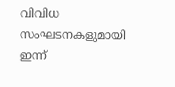വിവിധ സംഘടനകളുമായി ഇന്ന്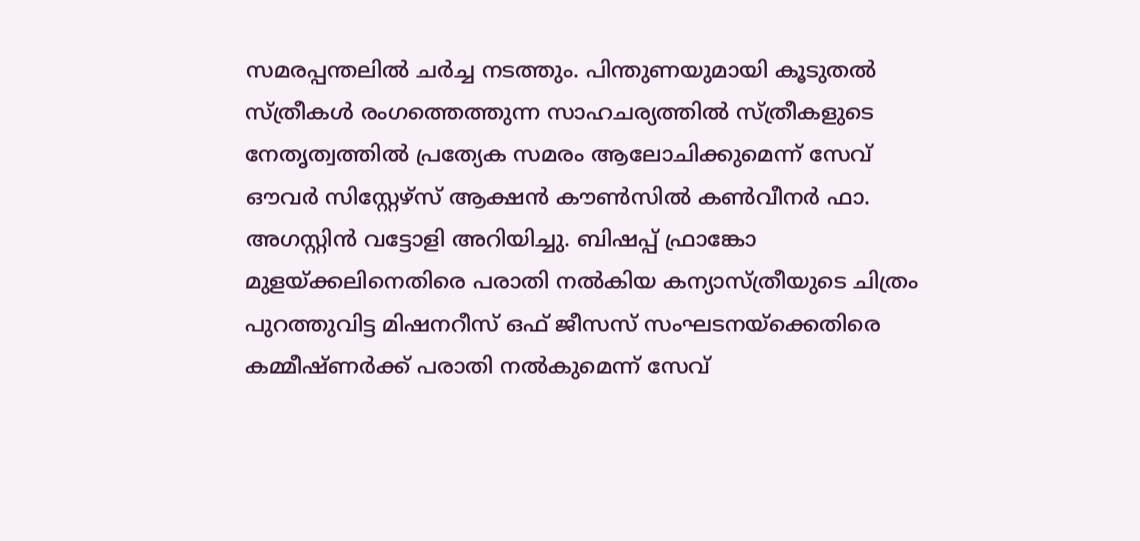സമരപ്പന്തലില്‍ ചര്‍ച്ച നടത്തും. പിന്തുണയുമായി കൂടുതല്‍ സ്ത്രീകള്‍ രംഗത്തെത്തുന്ന സാഹചര്യത്തില്‍ സ്ത്രീകളുടെ നേതൃത്വത്തില്‍ പ്രത്യേക സമരം ആലോചിക്കുമെന്ന് സേവ് ഔവര്‍ സിസ്റ്റേഴ്‌സ് ആക്ഷന്‍ കൗണ്‍സില്‍ കണ്‍വീനര്‍ ഫാ. അഗസ്റ്റിന്‍ വട്ടോളി അറിയിച്ചു. ബിഷപ്പ് ഫ്രാങ്കോ മുളയ്ക്കലിനെതിരെ പരാതി നല്‍കിയ കന്യാസ്ത്രീയുടെ ചിത്രം പുറത്തുവിട്ട മിഷനറീസ് ഒഫ് ജീസസ് സംഘടനയ്‌ക്കെതിരെ കമ്മീഷ്ണര്‍ക്ക് പരാതി നല്‍കുമെന്ന് സേവ്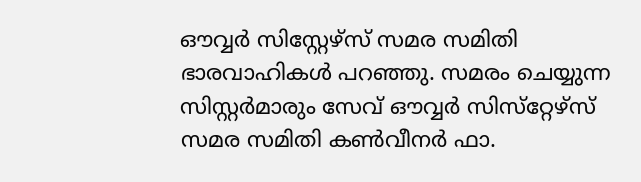ഔവ്വര്‍ സിസ്റ്റേഴ്‌സ് സമര സമിതി ഭാരവാഹികള്‍ പറഞ്ഞു. സമരം ചെയ്യുന്ന സിസ്റ്റര്‍മാരും സേവ് ഔവ്വര്‍ സിസ്‌റ്റേഴ്‌സ് സമര സമിതി കണ്‍വീനര്‍ ഫാ.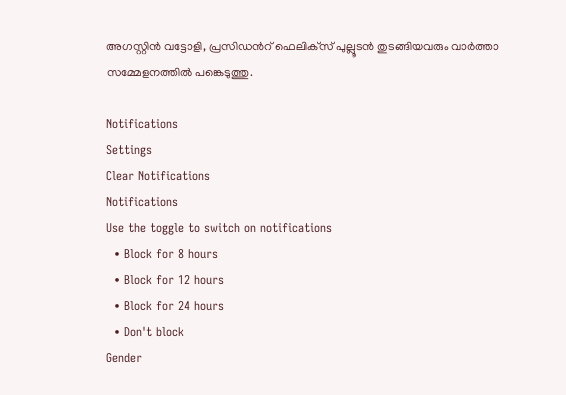അഗസ്റ്റിന്‍ വട്ടോളി, പ്രസിഡന്‍റ് ഫെലിക്‌സ് പുല്ലൂടന്‍ തുടങ്ങിയവരും വാര്‍ത്താ സമ്മേളനത്തില്‍ പങ്കെടുത്തു.

Notifications
Settings
Clear Notifications
Notifications
Use the toggle to switch on notifications
  • Block for 8 hours
  • Block for 12 hours
  • Block for 24 hours
  • Don't block
Gender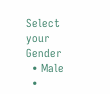Select your Gender
  • Male
  •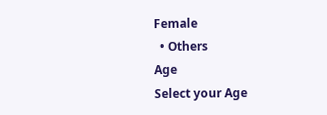Female
  • Others
Age
Select your Age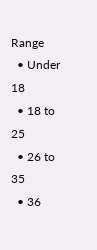Range
  • Under 18
  • 18 to 25
  • 26 to 35
  • 36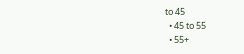to 45
  • 45 to 55
  • 55+